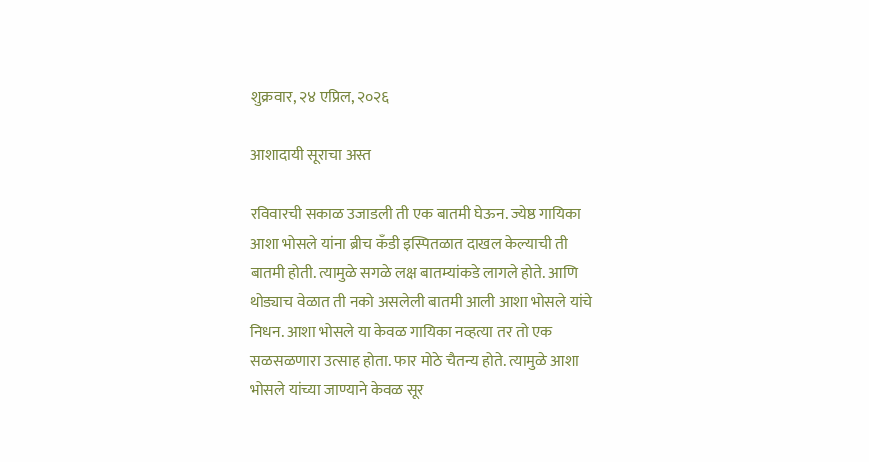शुक्रवार, २४ एप्रिल, २०२६

आशादायी सूराचा अस्त

रविवारची सकाळ उजाडली ती एक बातमी घेऊन. ज्येष्ठ गायिका आशा भोसले यांना ब्रीच कँडी इस्पितळात दाखल केल्याची ती बातमी होती. त्यामुळे सगळे लक्ष बातम्यांकडे लागले होते. आणि थोड्याच वेळात ती नको असलेली बातमी आली आशा भोसले यांचे निधन. आशा भोसले या केवळ गायिका नव्हत्या तर तो एक सळसळणारा उत्साह होता. फार मोठे चैतन्य होते. त्यामुळे आशा भोसले यांच्या जाण्याने केवळ सूर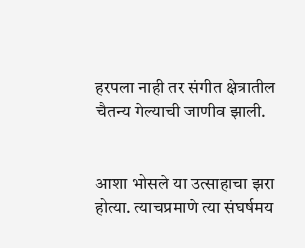हरपला नाही तर संगीत क्षेत्रातील चैतन्य गेल्याची जाणीव झाली.


आशा भोसले या उत्साहाचा झरा होत्या. त्याचप्रमाणे त्या संघर्षमय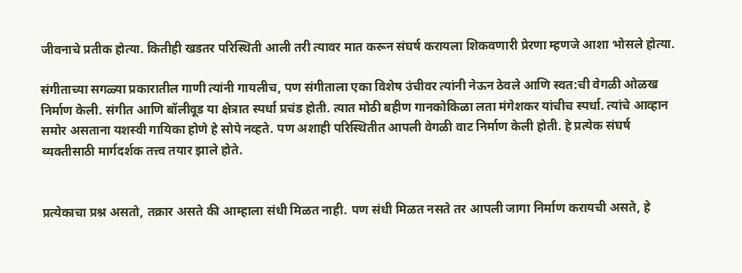जीवनाचे प्रतीक होत्या. कितीही खडतर परिस्थिती आली तरी त्यावर मात करून संघर्ष करायला शिकवणारी प्रेरणा म्हणजे आशा भोसले होत्या.

संगीताच्या सगळ्या प्रकारातील गाणी त्यांनी गायलीच, पण संगीताला एका विशेष उंचीवर त्यांनी नेऊन ठेवले आणि स्वत:ची वेगळी ओळख निर्माण केली. संगीत आणि बॉलीवूड या क्षेत्रात स्पर्धा प्रचंड होती. त्यात मोठी बहीण गानकोकिळा लता मंगेशकर यांचीच स्पर्धा. त्यांचे आव्हान समोर असताना यशस्वी गायिका होणे हे सोपे नव्हते. पण अशाही परिस्थितीत आपली वेगळी वाट निर्माण केली होती. हे प्रत्येक संघर्ष व्यक्तीसाठी मार्गदर्शक तत्त्व तयार झाले होते.


प्रत्येकाचा प्रश्न असतो, तक्रार असते की आम्हाला संधी मिळत नाही. पण संधी मिळत नसते तर आपली जागा निर्माण करायची असते, हे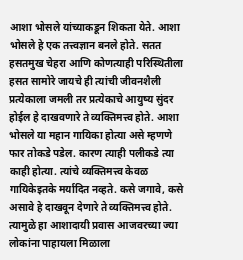आशा भोसले यांच्याकडून शिकता येते. आशा भोसले हे एक तत्त्वज्ञान बनले होते. सतत हसतमुख चेहरा आणि कोणत्याही परिस्थितीला हसत सामोरे जायचे ही त्यांची जीवनशैली प्रत्येकाला जमली तर प्रत्येकाचे आयुष्य सुंदर होईल हे दाखवणारे ते व्यक्तिमत्त्व होते. आशा भोसले या महान गायिका होत्या असे म्हणणे फार तोकडे पडेल. कारण त्याही पलीकडे त्या काही होत्या. त्यांचे व्यक्तिमत्त्व केवळ गायिकेइतके मर्यादित नव्हते. कसे जगावे, कसे असावे हे दाखवून देणारे ते व्यक्तिमत्त्व होते. त्यामुळे हा आशादायी प्रवास आजवरच्या ज्या लोकांना पाहायला मिळाला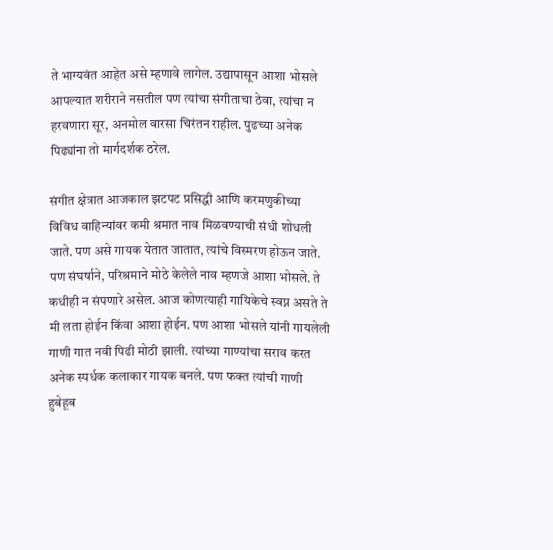ते भाग्यवंत आहेत असे म्हणावे लागेल. उद्यापासून आशा भोसले आपल्यात शरीराने नसतील पण त्यांचा संगीताचा ठेवा, त्यांचा न हरवणारा सूर, अनमोल वारसा चिरंतन राहील. पुढच्या अनेक पिढ्यांना तो मार्गदर्शक ठरेल.

संगीत क्षेत्रात आजकाल झटपट प्रसिद्धी आणि करमणुकीच्या विविध वाहिन्यांवर कमी श्रमात नाव मिळवण्याची संधी शोधली जाते. पण असे गायक येतात जातात, त्यांचे विस्मरण होऊन जाते. पण संघर्षाने, परिश्रमाने मोठे केलेले नाव म्हणजे आशा भोसले. ते कधीही न संपणारे असेल. आज कोणत्याही गायिकेचे स्वप्न असते ते मी लता होईन किंवा आशा होईन. पण आशा भोसले यांनी गायलेली गाणी गात नवी पिढी मोठी झाली. त्यांच्या गाण्यांचा सराव करत अनेक स्पर्धक कलाकार गायक बनले. पण फक्त त्यांची गाणी हुबेहूब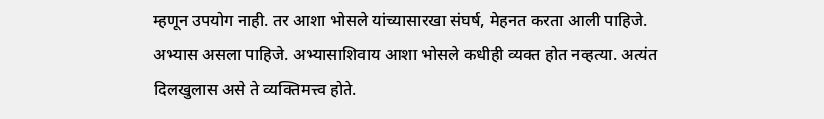म्हणून उपयोग नाही. तर आशा भोसले यांच्यासारखा संघर्ष, मेहनत करता आली पाहिजे. अभ्यास असला पाहिजे. अभ्यासाशिवाय आशा भोसले कधीही व्यक्त होत नव्हत्या. अत्यंत दिलखुलास असे ते व्यक्तिमत्त्व होते.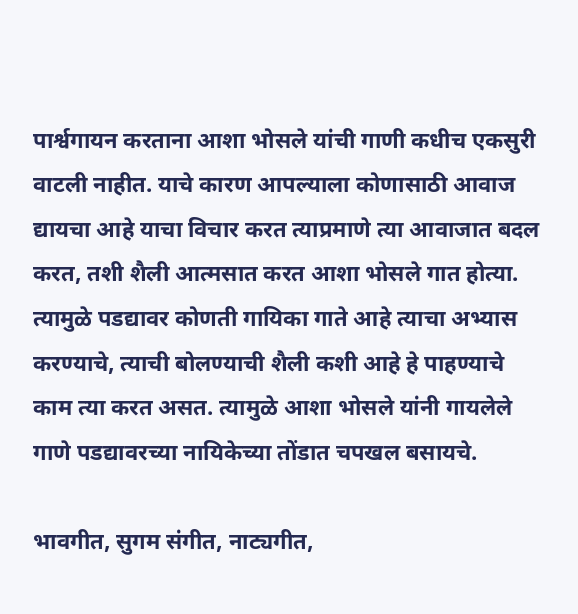पार्श्वगायन करताना आशा भोसले यांची गाणी कधीच एकसुरी वाटली नाहीत. याचे कारण आपल्याला कोणासाठी आवाज द्यायचा आहे याचा विचार करत त्याप्रमाणे त्या आवाजात बदल करत, तशी शैली आत्मसात करत आशा भोसले गात होत्या. त्यामुळे पडद्यावर कोणती गायिका गाते आहे त्याचा अभ्यास करण्याचे, त्याची बोलण्याची शैली कशी आहे हे पाहण्याचे काम त्या करत असत. त्यामुळे आशा भोसले यांनी गायलेले गाणे पडद्यावरच्या नायिकेच्या तोंडात चपखल बसायचे.

भावगीत, सुगम संगीत, नाट्यगीत,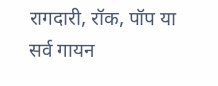रागदारी, रॉक, पॉप या सर्व गायन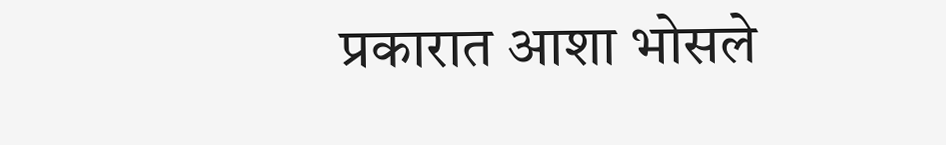प्रकारात आशा भोसले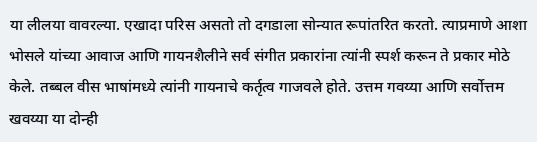या लीलया वावरल्या. एखादा परिस असतो तो दगडाला सोन्यात रूपांतरित करतो. त्याप्रमाणे आशा भोसले यांच्या आवाज आणि गायनशैलीने सर्व संगीत प्रकारांना त्यांनी स्पर्श करून ते प्रकार मोठे केले. तब्बल वीस भाषांमध्ये त्यांनी गायनाचे कर्तृत्व गाजवले होते. उत्तम गवय्या आणि सर्वोत्तम खवय्या या दोन्ही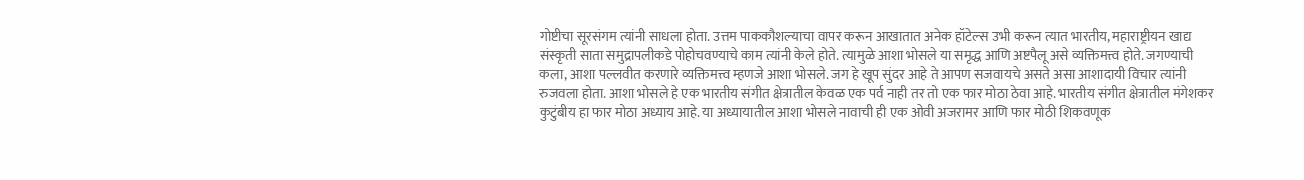गोष्टीचा सूरसंगम त्यांनी साधला होता. उत्तम पाककौशल्याचा वापर करून आखातात अनेक हॉटेल्स उभी करून त्यात भारतीय, महाराष्ट्रीयन खाद्य संस्कृती साता समुद्रापलीकडे पोहोचवण्याचे काम त्यांनी केले होते. त्यामुळे आशा भोसले या समृद्ध आणि अष्टपैलू असे व्यक्तिमत्त्व होते. जगण्याची कला, आशा पल्लवीत करणारे व्यक्तिमत्त्व म्हणजे आशा भोसले. जग हे खूप सुंदर आहे ते आपण सजवायचे असते असा आशादायी विचार त्यांनी रुजवला होता. आशा भोसले हे एक भारतीय संगीत क्षेत्रातील केवळ एक पर्व नाही तर तो एक फार मोठा ठेवा आहे. भारतीय संगीत क्षेत्रातील मंगेशकर कुटुंबीय हा फार मोठा अध्याय आहे. या अध्यायातील आशा भोसले नावाची ही एक ओवी अजरामर आणि फार मोठी शिकवणूक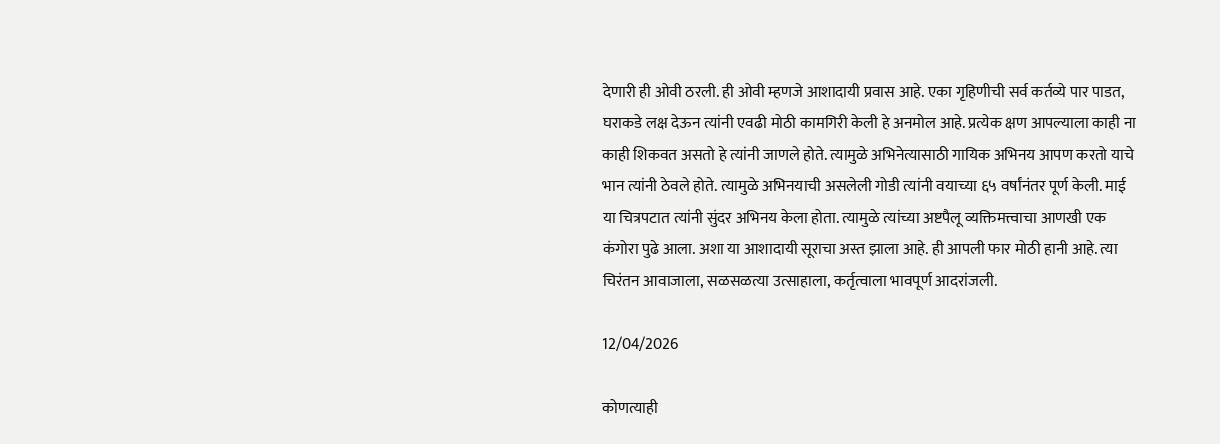देणारी ही ओवी ठरली. ही ओवी म्हणजे आशादायी प्रवास आहे. एका गृहिणीची सर्व कर्तव्ये पार पाडत, घराकडे लक्ष देऊन त्यांनी एवढी मोठी कामगिरी केली हे अनमोल आहे. प्रत्येक क्षण आपल्याला काही ना काही शिकवत असतो हे त्यांनी जाणले होते. त्यामुळे अभिनेत्यासाठी गायिक अभिनय आपण करतो याचे भान त्यांनी ठेवले होते. त्यामुळे अभिनयाची असलेली गोडी त्यांनी वयाच्या ६५ वर्षांनंतर पूर्ण केली. माई या चित्रपटात त्यांनी सुंदर अभिनय केला होता. त्यामुळे त्यांच्या अष्टपैलू व्यक्तिमत्त्वाचा आणखी एक कंगोरा पुढे आला. अशा या आशादायी सूराचा अस्त झाला आहे. ही आपली फार मोठी हानी आहे. त्या चिरंतन आवाजाला, सळसळत्या उत्साहाला, कर्तृत्वाला भावपूर्ण आदरांजली.

12/04/2026

कोणत्याही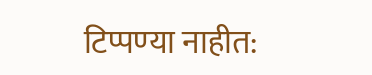टिप्पण्‍या नाहीत: